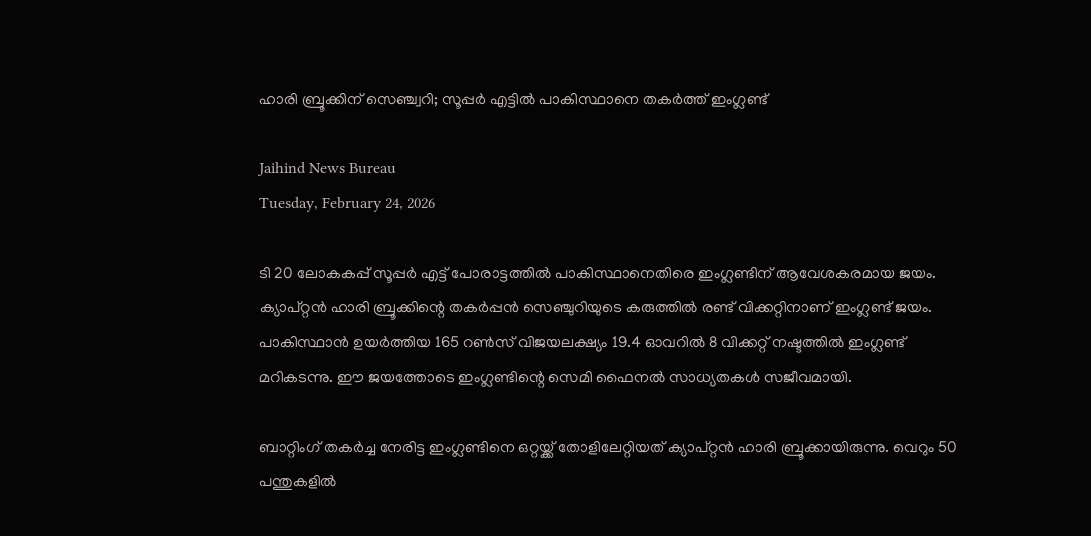ഹാരി ബ്രൂക്കിന് സെഞ്ച്വറി; സൂപ്പര്‍ എട്ടില്‍ പാകിസ്ഥാനെ തകര്‍ത്ത് ഇംഗ്ലണ്ട്

Jaihind News Bureau
Tuesday, February 24, 2026

ടി 20 ലോകകപ്പ് സൂപ്പര്‍ എട്ട് പോരാട്ടത്തില്‍ പാകിസ്ഥാനെതിരെ ഇംഗ്ലണ്ടിന് ആവേശകരമായ ജയം. ക്യാപ്റ്റന്‍ ഹാരി ബ്രൂക്കിന്റെ തകര്‍പ്പന്‍ സെഞ്ചുറിയുടെ കരുത്തില്‍ രണ്ട് വിക്കറ്റിനാണ് ഇംഗ്ലണ്ട് ജയം. പാകിസ്ഥാന്‍ ഉയര്‍ത്തിയ 165 റണ്‍സ് വിജയലക്ഷ്യം 19.4 ഓവറില്‍ 8 വിക്കറ്റ് നഷ്ടത്തില്‍ ഇംഗ്ലണ്ട് മറികടന്നു. ഈ ജയത്തോടെ ഇംഗ്ലണ്ടിന്റെ സെമി ഫൈനല്‍ സാധ്യതകള്‍ സജീവമായി.

ബാറ്റിംഗ് തകര്‍ച്ച നേരിട്ട ഇംഗ്ലണ്ടിനെ ഒറ്റയ്ക്ക് തോളിലേറ്റിയത് ക്യാപ്റ്റന്‍ ഹാരി ബ്രൂക്കായിരുന്നു. വെറും 50 പന്തുകളില്‍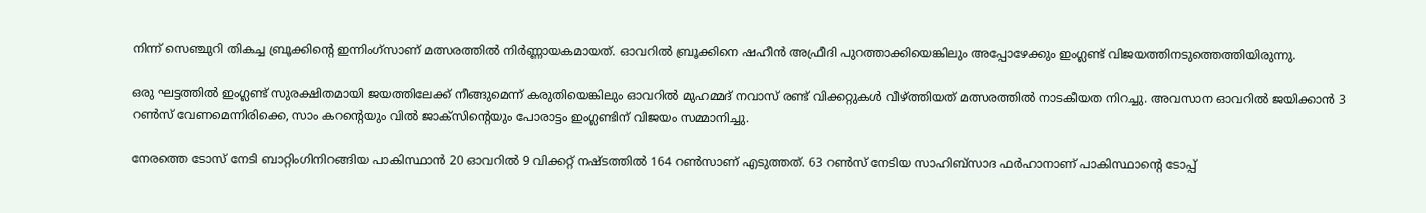നിന്ന് സെഞ്ചുറി തികച്ച ബ്രൂക്കിന്റെ ഇന്നിംഗ്സാണ് മത്സരത്തില്‍ നിര്‍ണ്ണായകമായത്. ഓവറില്‍ ബ്രൂക്കിനെ ഷഹീന്‍ അഫ്രീദി പുറത്താക്കിയെങ്കിലും അപ്പോഴേക്കും ഇംഗ്ലണ്ട് വിജയത്തിനടുത്തെത്തിയിരുന്നു.

ഒരു ഘട്ടത്തില്‍ ഇംഗ്ലണ്ട് സുരക്ഷിതമായി ജയത്തിലേക്ക് നീങ്ങുമെന്ന് കരുതിയെങ്കിലും ഓവറില്‍ മുഹമ്മദ് നവാസ് രണ്ട് വിക്കറ്റുകള്‍ വീഴ്ത്തിയത് മത്സരത്തില്‍ നാടകീയത നിറച്ചു. അവസാന ഓവറില്‍ ജയിക്കാന്‍ 3 റണ്‍സ് വേണമെന്നിരിക്കെ, സാം കറന്റെയും വില്‍ ജാക്‌സിന്റെയും പോരാട്ടം ഇംഗ്ലണ്ടിന് വിജയം സമ്മാനിച്ചു.

നേരത്തെ ടോസ് നേടി ബാറ്റിംഗിനിറങ്ങിയ പാകിസ്ഥാന്‍ 20 ഓവറില്‍ 9 വിക്കറ്റ് നഷ്ടത്തില്‍ 164 റണ്‍സാണ് എടുത്തത്. 63 റണ്‍സ് നേടിയ സാഹിബ്‌സാദ ഫര്‍ഹാനാണ് പാകിസ്ഥാന്റെ ടോപ്പ്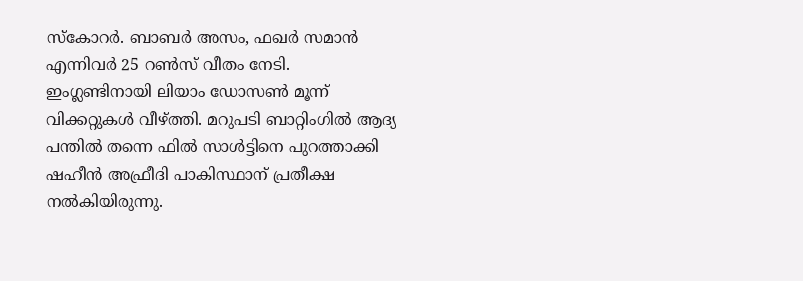സ്‌കോറര്‍. ബാബര്‍ അസം, ഫഖര്‍ സമാന്‍ എന്നിവര്‍ 25 റണ്‍സ് വീതം നേടി. ഇംഗ്ലണ്ടിനായി ലിയാം ഡോസണ്‍ മൂന്ന് വിക്കറ്റുകള്‍ വീഴ്ത്തി. മറുപടി ബാറ്റിംഗില്‍ ആദ്യ പന്തില്‍ തന്നെ ഫില്‍ സാള്‍ട്ടിനെ പുറത്താക്കി ഷഹീന്‍ അഫ്രീദി പാകിസ്ഥാന് പ്രതീക്ഷ നല്‍കിയിരുന്നു.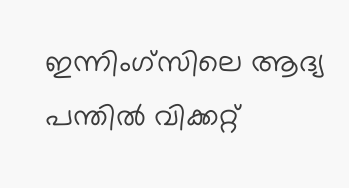ഇന്നിംഗ്‌സിലെ ആദ്യ പന്തില്‍ വിക്കറ്റ്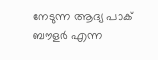നേടുന്ന ആദ്യ പാക് ബൗളര്‍ എന്ന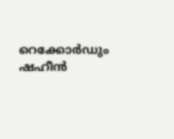റെക്കോര്‍ഡും ഷഹീന്‍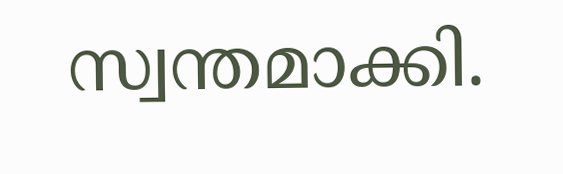സ്വന്തമാക്കി.